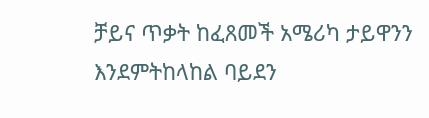ቻይና ጥቃት ከፈጸመች አሜሪካ ታይዋንን እንደምትከላከል ባይደን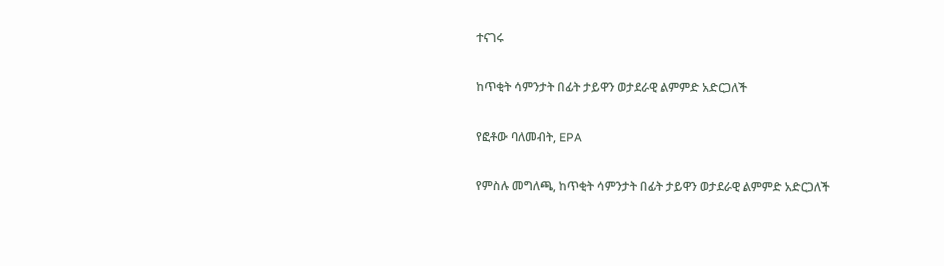ተናገሩ

ከጥቂት ሳምንታት በፊት ታይዋን ወታደራዊ ልምምድ አድርጋለች

የፎቶው ባለመብት, EPA

የምስሉ መግለጫ, ከጥቂት ሳምንታት በፊት ታይዋን ወታደራዊ ልምምድ አድርጋለች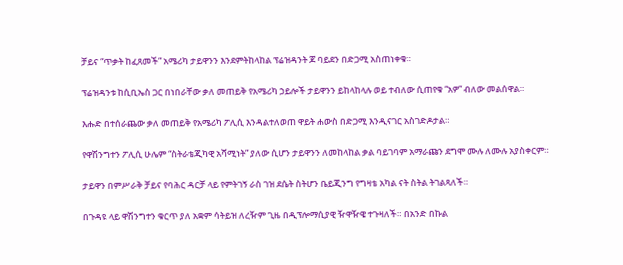ቻይና “ጥቃት ከፈጸመች” አሜሪካ ታይዋንን እንደምትከላከል ፕሬዝዳንት ጆ ባይደን በድጋሚ አስጠነቀቁ።

ፕሬዝዳንቱ ከሲቢኤስ ጋር በነበራቸው ቃለ መጠይቅ የአሜሪካ ኃይሎች ታይዋንን ይከላከላሉ ወይ ተብለው ሲጠየቁ “አዎ” ብለው መልሰዋል።

እሑድ በተሰራጨው ቃለ መጠይቅ የአሜሪካ ፖሊሲ እንዳልተለወጠ ዋይት ሐውስ በድጋሚ እንዲናገር አስገድዶታል።

የዋሽንግተን ፖሊሲ ሁሌም “ስትራቴጂካዊ አሻሚነት” ያለው ሲሆን ታይዋንን ለመከላከል ቃል ባይገባም አማራጩን ደግሞ ሙሉ ለሙሉ አያስቀርም።

ታይዋን በምሥራቅ ቻይና የባሕር ዳርቻ ላይ የምትገኝ ራስ ገዝ ደሴት ስትሆን ቤይጂንግ የግዛቴ አካል ናት ስትል ትገልጻለች።

በጉዳዩ ላይ ዋሽንግተን ቁርጥ ያለ አቋም ሳትይዝ ለረዥም ጊዜ በዲፕሎማሲያዊ ዥዋዥዌ ተጉዛለች። በአንድ በኩል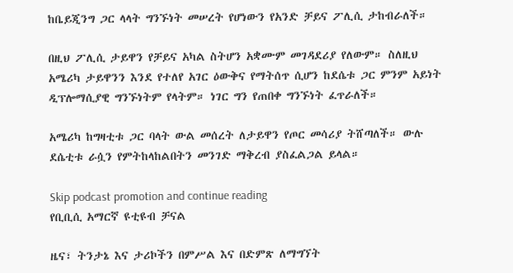ከቤይጂንግ ጋር ላላት ግንኙነት መሠረት የሆነውን የአንድ ቻይና ፖሊሲ ታከብራለች።

በዚህ ፖሊሲ ታይዋን የቻይና አካል ስትሆን አቋሙም መገዳደሪያ የለውም። ስለዚህ አሜሪካ ታይዋንን እንደ የተለየ አገር ዕውቅና የማትሰጥ ሲሆን ከደሴቱ ጋር ምንም አይነት ዲፕሎማሲያዊ ግንኙነትም የላትም። ነገር ግን የጠበቀ ግንኙነት ፈጥራለች።

አሜሪካ ከግዛቲቱ ጋር ባላት ውል መሰረት ለታይዋን የጦር መሳሪያ ትሸጣለች። ውሉ ደሴቲቱ ራሷን የምትከላከልበትን መንገድ ማቅረብ ያስፈልጋል ይላል።

Skip podcast promotion and continue reading
የቢቢሲ አማርኛ ዩቲዩብ ቻናል

ዜና፣ ትንታኔ እና ታሪኮችን በምሥል እና በድምጽ ለማግኘት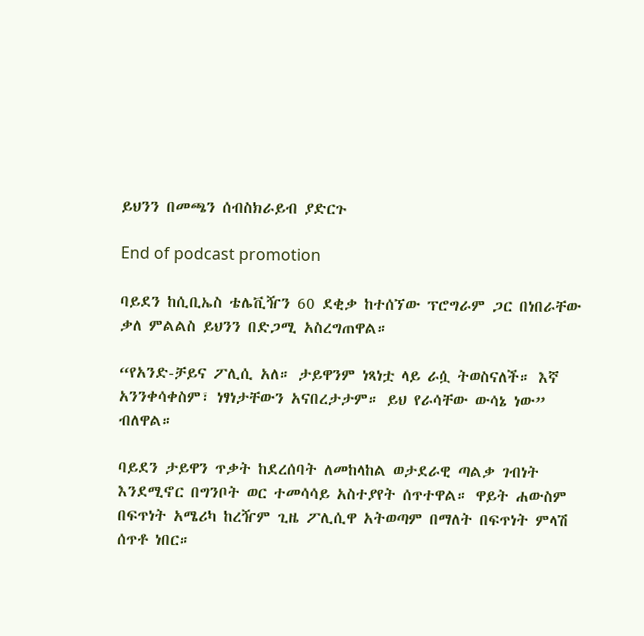ይህንን በመጫን ሰብስክራይብ ያድርጉ

End of podcast promotion

ባይደን ከሲቢኤስ ቴሌቪዥን 60 ደቂቃ ከተሰኘው ፕሮግራም ጋር በነበራቸው ቃለ ምልልስ ይህንን በድጋሚ አስረግጠዋል።

“የአንድ-ቻይና ፖሊሲ አለ። ታይዋንም ነጻነቷ ላይ ራሷ ትወስናለች። እኛ አንንቀሳቀስም፣ ነፃነታቸውን አናበረታታም። ይህ የራሳቸው ውሳኔ ነው” ብለዋል።

ባይደን ታይዋን ጥቃት ከደረሰባት ለመከላከል ወታደራዊ ጣልቃ ገብነት እንደሚኖር በግንቦት ወር ተመሳሳይ አስተያየት ሰጥተዋል። ዋይት ሐውስም በፍጥነት አሜሪካ ከረዥም ጊዜ ፖሊሲዋ አትወጣም በማለት በፍጥነት ምላሽ ሰጥቶ ነበር።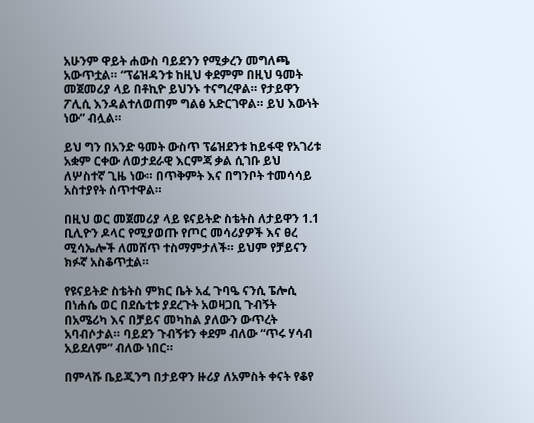አሁንም ዋይት ሐውስ ባይደንን የሚቃረን መግለጫ አውጥቷል። “ፕሬዝዳንቱ ከዚህ ቀደምም በዚህ ዓመት መጀመሪያ ላይ በቶኪዮ ይህንኑ ተናግረዋል። የታይዋን ፖሊሲ እንዳልተለወጠም ግልፅ አድርገዋል። ይህ እውነት ነው” ብሏል።

ይህ ግን በአንድ ዓመት ውስጥ ፕሬዝደንቱ ከይፋዊ የአገሪቱ አቋም ርቀው ለወታደራዊ እርምጃ ቃል ሲገቡ ይህ ለሦስተኛ ጊዜ ነው። በጥቅምት እና በግንቦት ተመሳሳይ አስተያየት ሰጥተዋል።

በዚህ ወር መጀመሪያ ላይ ዩናይትድ ስቴትስ ለታይዋን 1.1 ቢሊዮን ዶላር የሚያወጡ የጦር መሳሪያዎች እና ፀረ ሚሳኤሎች ለመሸጥ ተስማምታለች። ይህም የቻይናን ክፉኛ አስቆጥቷል።

የዩናይትድ ስቴትስ ምክር ቤት አፈ ጉባዔ ናንሲ ፔሎሲ በነሐሴ ወር በደሴቲቱ ያደረጉት አወዛጋቢ ጉብኝት በአሜሪካ እና በቻይና መካከል ያለውን ውጥረት አባብሶታል። ባይደን ጉብኝቱን ቀደም ብለው “ጥሩ ሃሳብ አይደለም” ብለው ነበር።

በምላሹ ቤይጂንግ በታይዋን ዙሪያ ለአምስት ቀናት የቆየ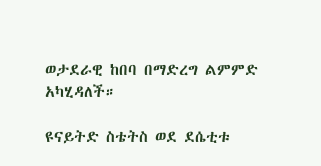ወታደራዊ ከበባ በማድረግ ልምምድ አካሂዳለች።

ዩናይትድ ስቴትስ ወደ ደሴቲቱ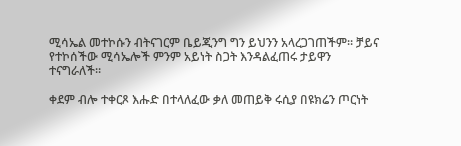ሚሳኤል መተኮሱን ብትናገርም ቤይጂንግ ግን ይህንን አላረጋገጠችም። ቻይና የተኮሰችው ሚሳኤሎች ምንም አይነት ስጋት እንዳልፈጠሩ ታይዋን ተናግራለች።

ቀደም ብሎ ተቀርጾ እሑድ በተላለፈው ቃለ መጠይቅ ሩሲያ በዩክሬን ጦርነት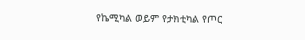የኬሚካል ወይም የታክቲካል የጦር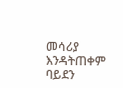መሳሪያ እንዳትጠቀም ባይደን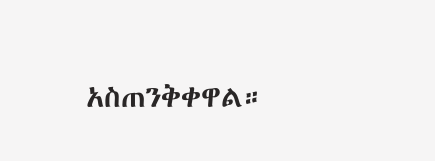አስጠንቅቀዋል።